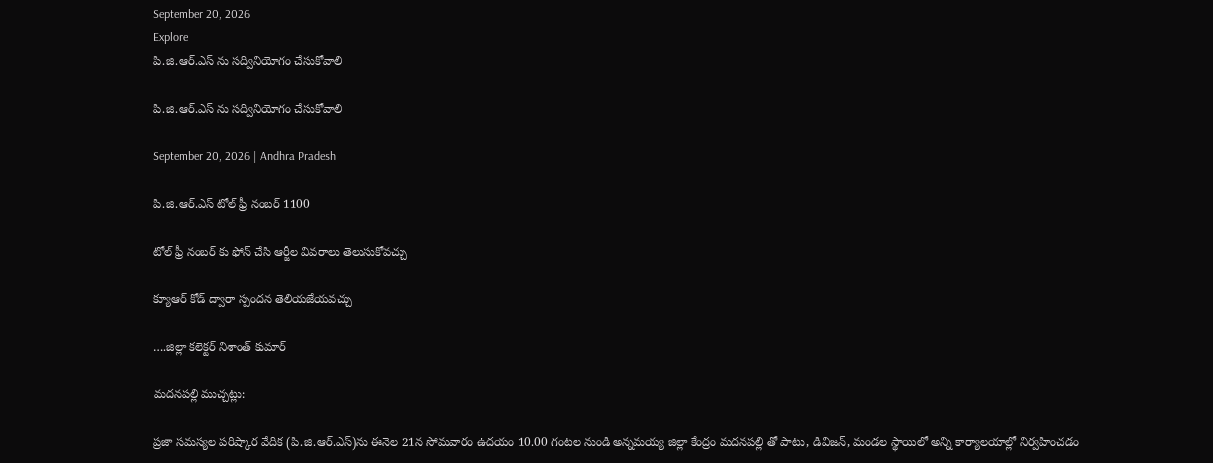September 20, 2026
Explore
పి.జి.ఆర్.ఎస్ ను సద్వినియోగం చేసుకోవాలి

పి.జి.ఆర్.ఎస్ ను సద్వినియోగం చేసుకోవాలి

September 20, 2026 | Andhra Pradesh

పి.జి.ఆర్.ఎస్ టోల్ ఫ్రీ నంబర్ 1100

టోల్ ఫ్రీ నంబర్ కు ఫోన్ చేసి ఆర్జీల వివరాలు తెలుసుకోవచ్చు

క్యూఆర్ కోడ్ ద్వారా స్పందన తెలియజేయవచ్చు

….జిల్లా కలెక్టర్ నిశాంత్ కుమార్

మదనపల్లి ముచ్చట్లు:

ప్రజా సమస్యల పరిష్కార వేదిక (పి.జి.ఆర్.ఎస్)ను ఈనెల 21న సోమవారం ఉదయం 10.00 గంటల నుండి అన్నమయ్య జిల్లా కేంద్రం మదనపల్లి తో పాటు, డివిజన్, మండల స్థాయిలో అన్ని కార్యాలయాల్లో నిర్వహించడం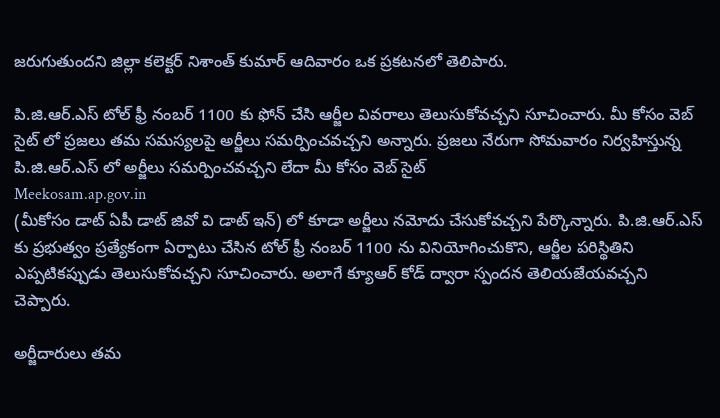జరుగుతుందని జిల్లా కలెక్టర్ నిశాంత్ కుమార్ ఆదివారం ఒక ప్రకటనలో తెలిపారు.

పి.జి.ఆర్.ఎస్ టోల్ ఫ్రీ నంబర్ 1100 కు ఫోన్ చేసి ఆర్జీల వివరాలు తెలుసుకోవచ్చని సూచించారు. మీ కోసం వెబ్ సైట్ లో ప్రజలు తమ సమస్యలపై అర్జీలు సమర్పించవచ్చని అన్నారు. ప్రజలు నేరుగా సోమవారం నిర్వహిస్తున్న పి.జి.ఆర్.ఎస్ లో అర్జీలు సమర్పించవచ్చని లేదా మీ కోసం వెబ్ సైట్
Meekosam.ap.gov.in
(మీకోసం డాట్ ఏపీ డాట్ జివో వి డాట్ ఇన్) లో కూడా అర్జీలు నమోదు చేసుకోవచ్చని పేర్కొన్నారు. పి.జి.ఆర్.ఎస్ కు ప్రభుత్వం ప్రత్యేకంగా ఏర్పాటు చేసిన టోల్ ఫ్రీ నంబర్ 1100 ను వినియోగించుకొని, ఆర్జీల పరిస్థితిని ఎప్పటికప్పుడు తెలుసుకోవచ్చని సూచించారు. అలాగే క్యూఆర్ కోడ్ ద్వారా స్పందన తెలియజేయవచ్చని చెప్పారు.

అర్జీదారులు తమ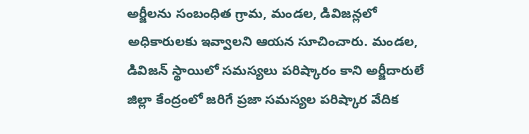అర్జీలను సంబంధిత గ్రామ, మండల, డివిజన్లలో అధికారులకు ఇవ్వాలని ఆయన సూచించారు. మండల, డివిజన్ స్థాయిలో సమస్యలు పరిష్కారం కాని అర్జీదారులే జిల్లా కేంద్రంలో జరిగే ప్రజా సమస్యల పరిష్కార వేదిక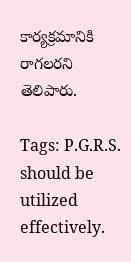కార్యక్రమానికి రాగలరని తెలిపారు.

Tags: P.G.R.S. should be utilized effectively.